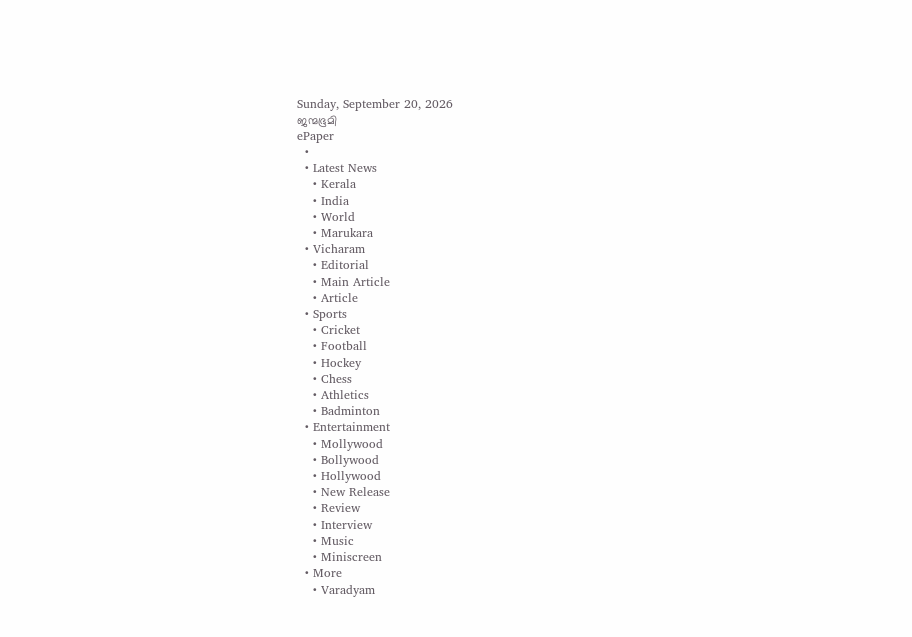Sunday, September 20, 2026
ജന്മഭൂമി
ePaper
  •
  • Latest News
    • Kerala
    • India
    • World
    • Marukara
  • Vicharam
    • Editorial
    • Main Article
    • Article
  • Sports
    • Cricket
    • Football
    • Hockey
    • Chess
    • Athletics
    • Badminton
  • Entertainment
    • Mollywood
    • Bollywood
    • Hollywood
    • New Release
    • Review
    • Interview
    • Music
    • Miniscreen
  • More
    • Varadyam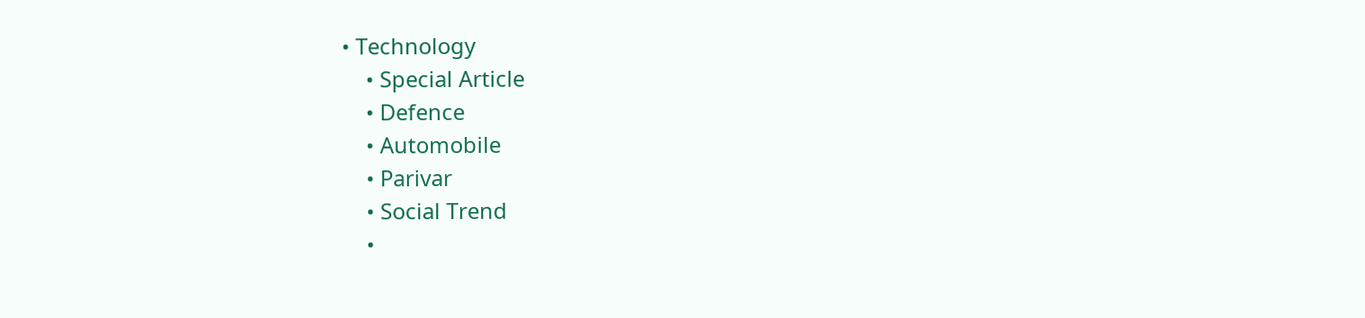• Technology
    • Special Article
    • Defence
    • Automobile
    • Parivar
    • Social Trend
    •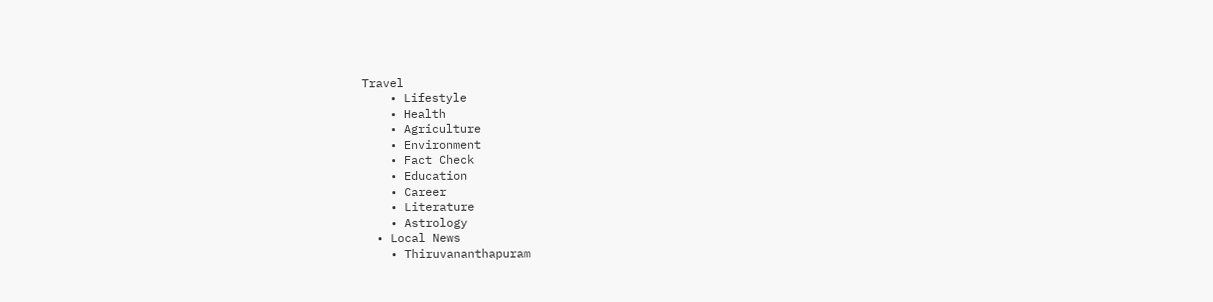Travel
    • Lifestyle
    • Health
    • Agriculture
    • Environment
    • Fact Check
    • Education
    • Career
    • Literature
    • Astrology
  • Local News
    • Thiruvananthapuram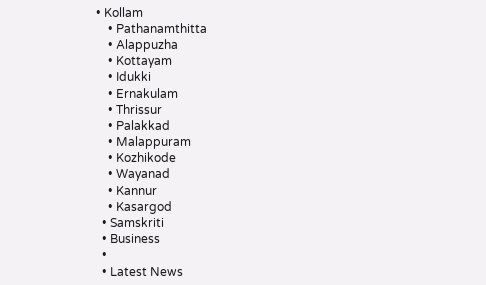• Kollam
    • Pathanamthitta
    • Alappuzha
    • Kottayam
    • Idukki
    • Ernakulam
    • Thrissur
    • Palakkad
    • Malappuram
    • Kozhikode
    • Wayanad
    • Kannur
    • Kasargod
  • Samskriti
  • Business
  •
  • Latest News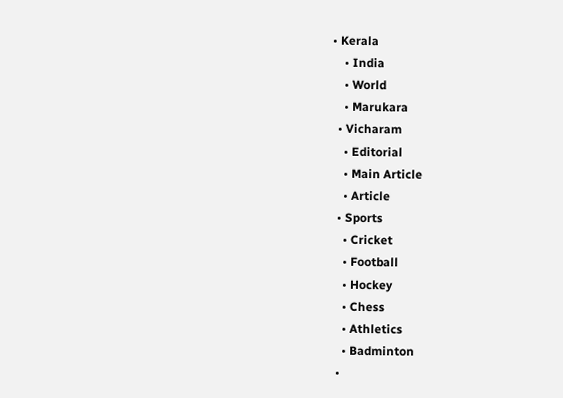• Kerala
    • India
    • World
    • Marukara
  • Vicharam
    • Editorial
    • Main Article
    • Article
  • Sports
    • Cricket
    • Football
    • Hockey
    • Chess
    • Athletics
    • Badminton
  •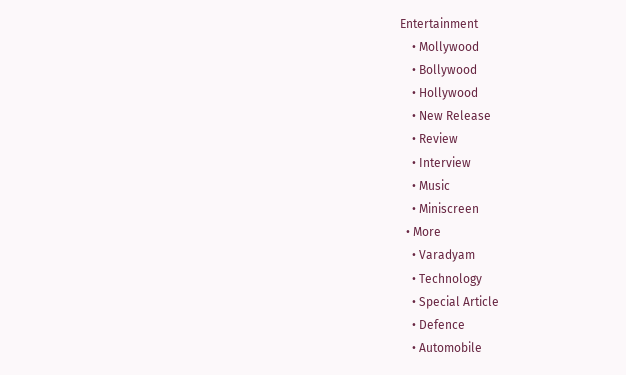Entertainment
    • Mollywood
    • Bollywood
    • Hollywood
    • New Release
    • Review
    • Interview
    • Music
    • Miniscreen
  • More
    • Varadyam
    • Technology
    • Special Article
    • Defence
    • Automobile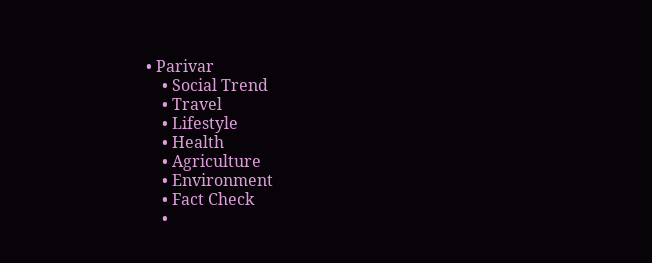• Parivar
    • Social Trend
    • Travel
    • Lifestyle
    • Health
    • Agriculture
    • Environment
    • Fact Check
    •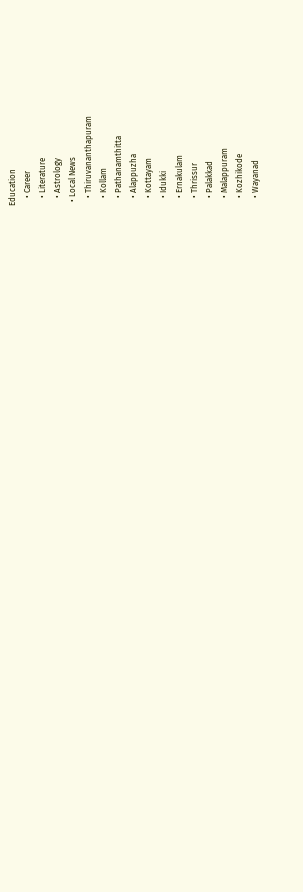Education
    • Career
    • Literature
    • Astrology
  • Local News
    • Thiruvananthapuram
    • Kollam
    • Pathanamthitta
    • Alappuzha
    • Kottayam
    • Idukki
    • Ernakulam
    • Thrissur
    • Palakkad
    • Malappuram
    • Kozhikode
    • Wayanad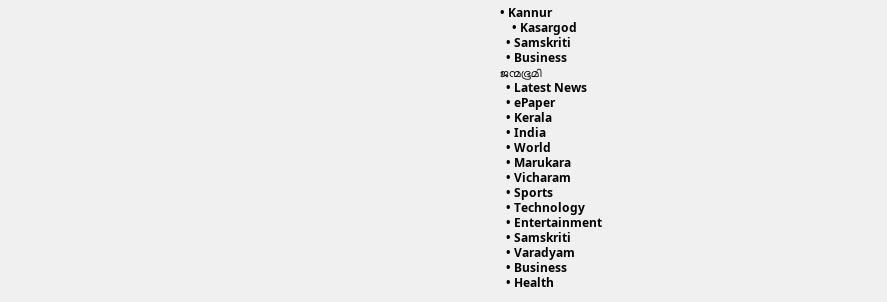• Kannur
    • Kasargod
  • Samskriti
  • Business
ജന്മഭൂമി
  • Latest News
  • ePaper
  • Kerala
  • India
  • World
  • Marukara
  • Vicharam
  • Sports
  • Technology
  • Entertainment
  • Samskriti
  • Varadyam
  • Business
  • Health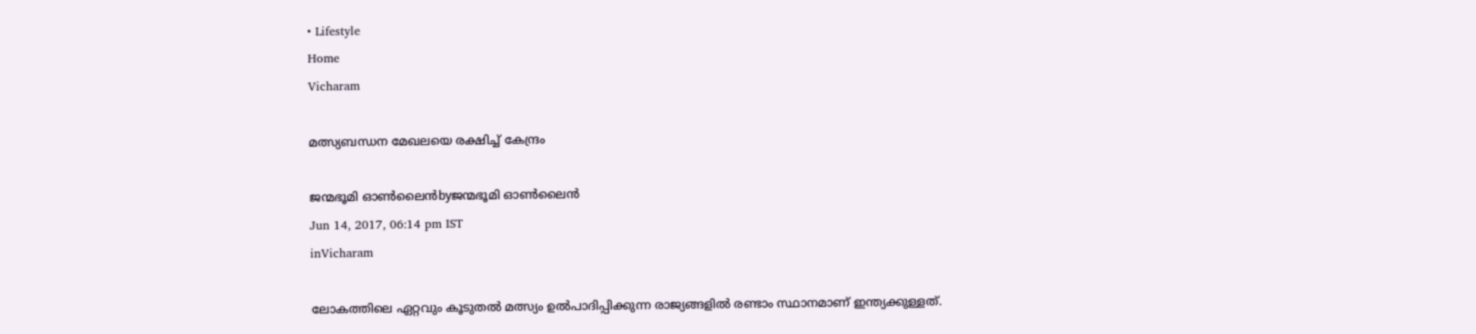• Lifestyle
Home
Vicharam

മത്സ്യബന്ധന മേഖലയെ രക്ഷിച്ച് കേന്ദ്രം

ജന്മഭൂമി ഓണ്‍ലൈന്‍byജന്മഭൂമി ഓണ്‍ലൈന്‍
Jun 14, 2017, 06:14 pm IST
inVicharam

ലോകത്തിലെ ഏറ്റവും കൂടുതല്‍ മത്സ്യം ഉല്‍പാദിപ്പിക്കുന്ന രാജ്യങ്ങളില്‍ രണ്ടാം സ്ഥാനമാണ് ഇന്ത്യക്കുള്ളത്.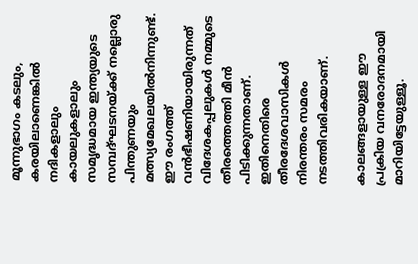മൂന്നുഭാഗം കടലും, കരയിലാണെങ്കില്‍ നദികളാലും കായലുകളാലും സമൃദ്ധമായ ഇന്ത്യയുടെ സമ്പദ്ഘടനയ്‌ക്ക് നല്ലൊരു പിന്തുണയും മത്സ്യമേഖലയില്‍നിന്നുണ്ട്. ഈ രംഗത്ത് വന്‍ഭീഷണിയായിരുന്നത് വിദേശകപ്പലുകള്‍ നമ്മുടെ തീരത്തെത്തി മീന്‍ പിടിക്കുന്നതാണ്. ഇതിനെതിരെ തീരദേശവാസികള്‍ നിരന്തരം സമരം നടത്തിവരികയാണ്.

കാലങ്ങളായുള്ള ഈ പ്രക്രിയ വനരോദനമായി മാറിയിട്ടേയുള്ളൂ.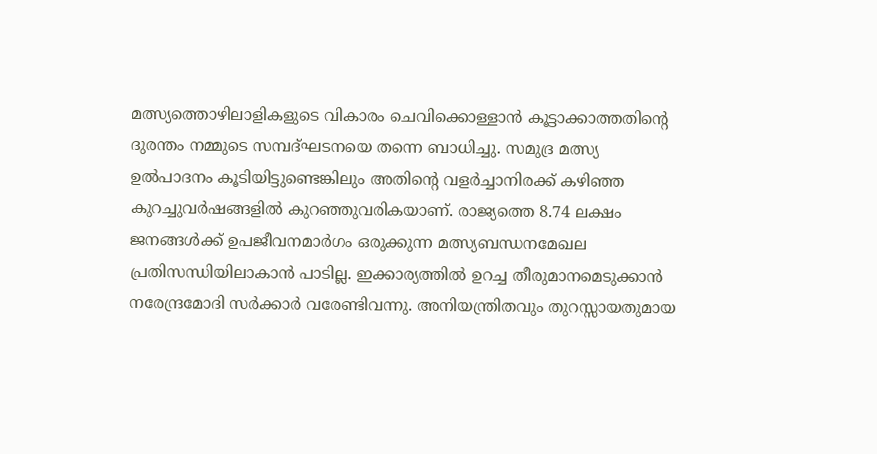മത്സ്യത്തൊഴിലാളികളുടെ വികാരം ചെവിക്കൊള്ളാന്‍ കൂട്ടാക്കാത്തതിന്റെ ദുരന്തം നമ്മുടെ സമ്പദ്ഘടനയെ തന്നെ ബാധിച്ചു. സമുദ്ര മത്സ്യ ഉല്‍പാദനം കൂടിയിട്ടുണ്ടെങ്കിലും അതിന്റെ വളര്‍ച്ചാനിരക്ക് കഴിഞ്ഞ കുറച്ചുവര്‍ഷങ്ങളില്‍ കുറഞ്ഞുവരികയാണ്. രാജ്യത്തെ 8.74 ലക്ഷം ജനങ്ങള്‍ക്ക് ഉപജീവനമാര്‍ഗം ഒരുക്കുന്ന മത്സ്യബന്ധനമേഖല പ്രതിസന്ധിയിലാകാന്‍ പാടില്ല. ഇക്കാര്യത്തില്‍ ഉറച്ച തീരുമാനമെടുക്കാന്‍ നരേന്ദ്രമോദി സര്‍ക്കാര്‍ വരേണ്ടിവന്നു. അനിയന്ത്രിതവും തുറസ്സായതുമായ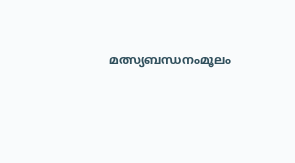മത്സ്യബന്ധനംമൂലം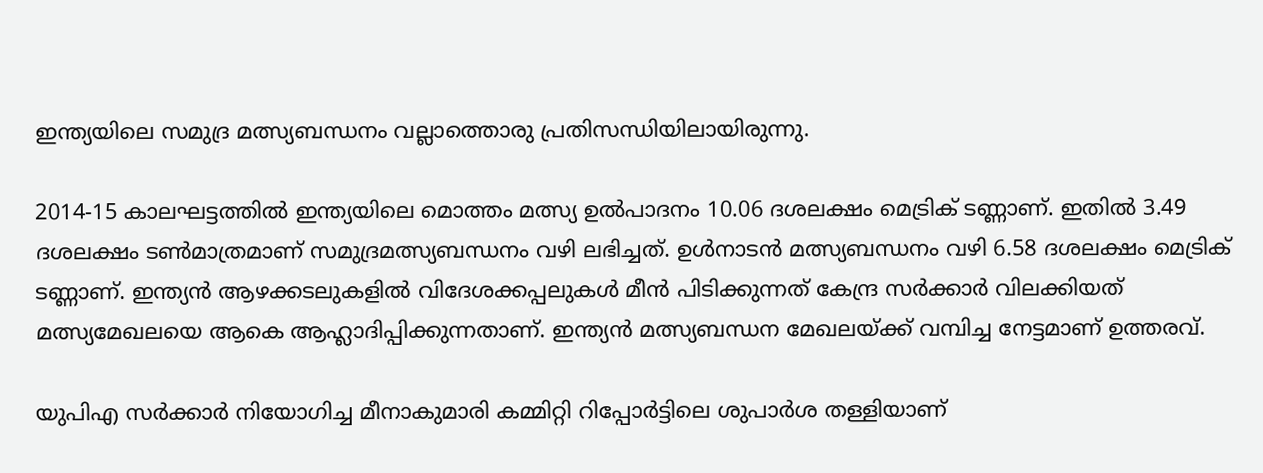ഇന്ത്യയിലെ സമുദ്ര മത്സ്യബന്ധനം വല്ലാത്തൊരു പ്രതിസന്ധിയിലായിരുന്നു.

2014-15 കാലഘട്ടത്തില്‍ ഇന്ത്യയിലെ മൊത്തം മത്സ്യ ഉല്‍പാദനം 10.06 ദശലക്ഷം മെട്രിക് ടണ്ണാണ്. ഇതില്‍ 3.49 ദശലക്ഷം ടണ്‍മാത്രമാണ് സമുദ്രമത്സ്യബന്ധനം വഴി ലഭിച്ചത്. ഉള്‍നാടന്‍ മത്സ്യബന്ധനം വഴി 6.58 ദശലക്ഷം മെട്രിക് ടണ്ണാണ്. ഇന്ത്യന്‍ ആഴക്കടലുകളില്‍ വിദേശക്കപ്പലുകള്‍ മീന്‍ പിടിക്കുന്നത് കേന്ദ്ര സര്‍ക്കാര്‍ വിലക്കിയത് മത്സ്യമേഖലയെ ആകെ ആഹ്ലാദിപ്പിക്കുന്നതാണ്. ഇന്ത്യന്‍ മത്സ്യബന്ധന മേഖലയ്‌ക്ക് വമ്പിച്ച നേട്ടമാണ് ഉത്തരവ്.

യുപിഎ സര്‍ക്കാര്‍ നിയോഗിച്ച മീനാകുമാരി കമ്മിറ്റി റിപ്പോര്‍ട്ടിലെ ശുപാര്‍ശ തള്ളിയാണ്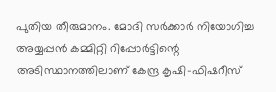പുതിയ തീരുമാനം. മോദി സര്‍ക്കാര്‍ നിയോഗിച്ച അയ്യപ്പന്‍ കമ്മിറ്റി റിപ്പോര്‍ട്ടിന്റെ അടിസ്ഥാനത്തിലാണ് കേന്ദ്ര കൃഷി-ഫിഷറീസ്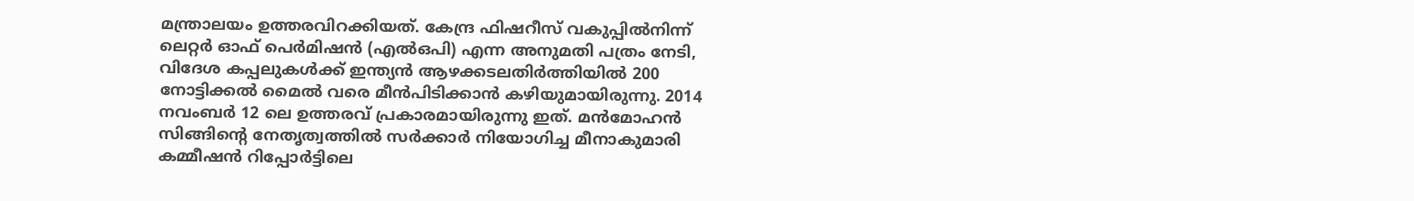മന്ത്രാലയം ഉത്തരവിറക്കിയത്. കേന്ദ്ര ഫിഷറീസ് വകുപ്പില്‍നിന്ന് ലെറ്റര്‍ ഓഫ് പെര്‍മിഷന്‍ (എല്‍ഒപി) എന്ന അനുമതി പത്രം നേടി, വിദേശ കപ്പലുകള്‍ക്ക് ഇന്ത്യന്‍ ആഴക്കടലതിര്‍ത്തിയില്‍ 200 നോട്ടിക്കല്‍ മൈല്‍ വരെ മീന്‍പിടിക്കാന്‍ കഴിയുമായിരുന്നു. 2014 നവംബര്‍ 12 ലെ ഉത്തരവ് പ്രകാരമായിരുന്നു ഇത്. മന്‍മോഹന്‍ സിങ്ങിന്റെ നേതൃത്വത്തില്‍ സര്‍ക്കാര്‍ നിയോഗിച്ച മീനാകുമാരി കമ്മീഷന്‍ റിപ്പോര്‍ട്ടിലെ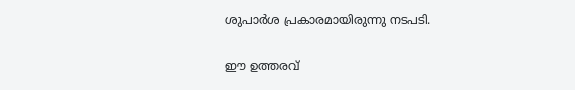ശുപാര്‍ശ പ്രകാരമായിരുന്നു നടപടി.

ഈ ഉത്തരവ്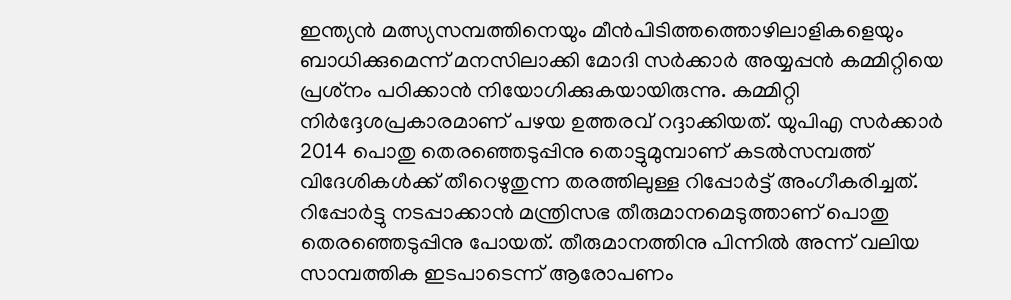ഇന്ത്യന്‍ മത്സ്യസമ്പത്തിനെയും മീന്‍പിടിത്തത്തൊഴിലാളികളെയും ബാധിക്കുമെന്ന് മനസിലാക്കി മോദി സര്‍ക്കാര്‍ അയ്യപ്പന്‍ കമ്മിറ്റിയെ പ്രശ്‌നം പഠിക്കാന്‍ നിയോഗിക്കുകയായിരുന്നു. കമ്മിറ്റി നിര്‍ദ്ദേശപ്രകാരമാണ് പഴയ ഉത്തരവ് റദ്ദാക്കിയത്. യുപിഎ സര്‍ക്കാര്‍ 2014 പൊതു തെരഞ്ഞെടുപ്പിനു തൊട്ടുമുമ്പാണ് കടല്‍സമ്പത്ത് വിദേശികള്‍ക്ക് തീറെഴുതുന്ന തരത്തിലുള്ള റിപ്പോര്‍ട്ട് അംഗീകരിച്ചത്. റിപ്പോര്‍ട്ടു നടപ്പാക്കാന്‍ മന്ത്രിസഭ തീരുമാനമെടുത്താണ് പൊതു തെരഞ്ഞെടുപ്പിനു പോയത്. തീരുമാനത്തിനു പിന്നില്‍ അന്ന് വലിയ സാമ്പത്തിക ഇടപാടെന്ന് ആരോപണം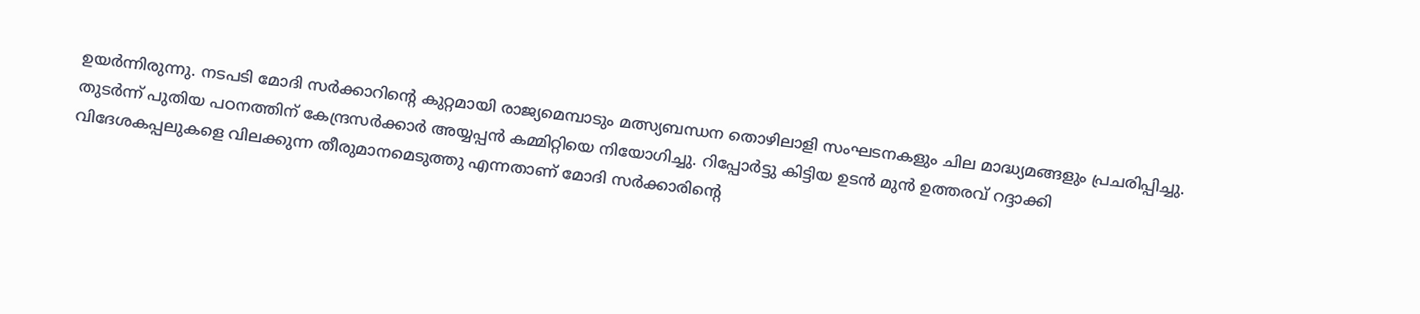ഉയര്‍ന്നിരുന്നു. നടപടി മോദി സര്‍ക്കാറിന്റെ കുറ്റമായി രാജ്യമെമ്പാടും മത്സ്യബന്ധന തൊഴിലാളി സംഘടനകളും ചില മാദ്ധ്യമങ്ങളും പ്രചരിപ്പിച്ചു. തുടര്‍ന്ന് പുതിയ പഠനത്തിന് കേന്ദ്രസര്‍ക്കാര്‍ അയ്യപ്പന്‍ കമ്മിറ്റിയെ നിയോഗിച്ചു. റിപ്പോര്‍ട്ടു കിട്ടിയ ഉടന്‍ മുന്‍ ഉത്തരവ് റദ്ദാക്കി വിദേശകപ്പലുകളെ വിലക്കുന്ന തീരുമാനമെടുത്തു എന്നതാണ് മോദി സര്‍ക്കാരിന്റെ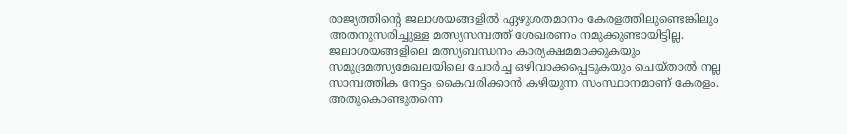രാജ്യത്തിന്റെ ജലാശയങ്ങളില്‍ ഏഴുശതമാനം കേരളത്തിലുണ്ടെങ്കിലും അതനുസരിച്ചുള്ള മത്സ്യസമ്പത്ത് ശേഖരണം നമുക്കുണ്ടായിട്ടില്ല. ജലാശയങ്ങളിലെ മത്സ്യബന്ധനം കാര്യക്ഷമമാക്കുകയും സമുദ്രമത്സ്യമേഖലയിലെ ചോര്‍ച്ച ഒഴിവാക്കപ്പെടുകയും ചെയ്താല്‍ നല്ല സാമ്പത്തിക നേട്ടം കൈവരിക്കാന്‍ കഴിയുന്ന സംസ്ഥാനമാണ് കേരളം. അതുകൊണ്ടുതന്നെ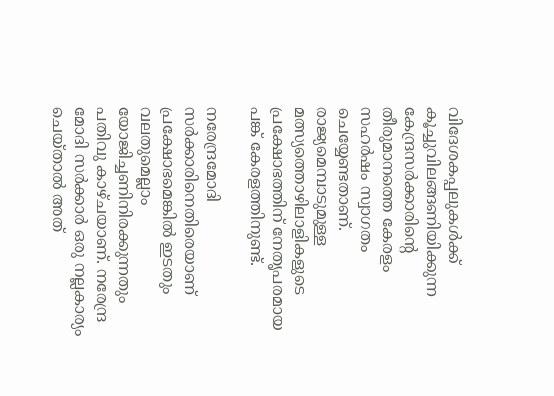വിദേശകപ്പലുകള്‍ക്ക് കൂച്ചുവിലങ്ങണിയിക്കുന്ന കേന്ദ്രസര്‍ക്കാരിന്റെ തീരുമാനത്തെ കേരളം സഹര്‍ഷം സ്വാഗതം ചെയ്യേണ്ടതാണ്. രാജ്യമെമ്പാടുമുള്ള മത്സ്യത്തൊഴിലാളികളുടെ പ്രക്ഷോഭത്തിന് നേതൃപരമായ പങ്ക് കേരളത്തിനുണ്ട്.

നരേന്ദ്രമോദി സര്‍ക്കാരിനെതിരെയാണ് പ്രക്ഷോഭമെങ്കില്‍ ഇടതും വലതുമെല്ലാം യോജിച്ചണിനിരക്കുന്നതും പതിവു കാഴ്ചയാണ്. നരേന്ദ്ര മോദി സര്‍ക്കാര്‍ ഒരു നല്ലകാര്യം ചെയ്താല്‍ അത്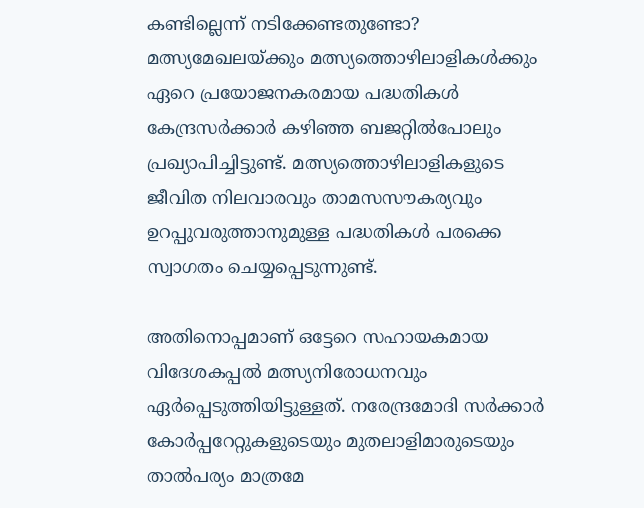കണ്ടില്ലെന്ന് നടിക്കേണ്ടതുണ്ടോ? മത്സ്യമേഖലയ്‌ക്കും മത്സ്യത്തൊഴിലാളികള്‍ക്കും ഏറെ പ്രയോജനകരമായ പദ്ധതികള്‍ കേന്ദ്രസര്‍ക്കാര്‍ കഴിഞ്ഞ ബജറ്റില്‍പോലും പ്രഖ്യാപിച്ചിട്ടുണ്ട്. മത്സ്യത്തൊഴിലാളികളുടെ ജീവിത നിലവാരവും താമസസൗകര്യവും ഉറപ്പുവരുത്താനുമുള്ള പദ്ധതികള്‍ പരക്കെ സ്വാഗതം ചെയ്യപ്പെടുന്നുണ്ട്.

അതിനൊപ്പമാണ് ഒട്ടേറെ സഹായകമായ വിദേശകപ്പല്‍ മത്സ്യനിരോധനവും ഏര്‍പ്പെടുത്തിയിട്ടുള്ളത്. നരേന്ദ്രമോദി സര്‍ക്കാര്‍ കോര്‍പ്പറേറ്റുകളുടെയും മുതലാളിമാരുടെയും താല്‍പര്യം മാത്രമേ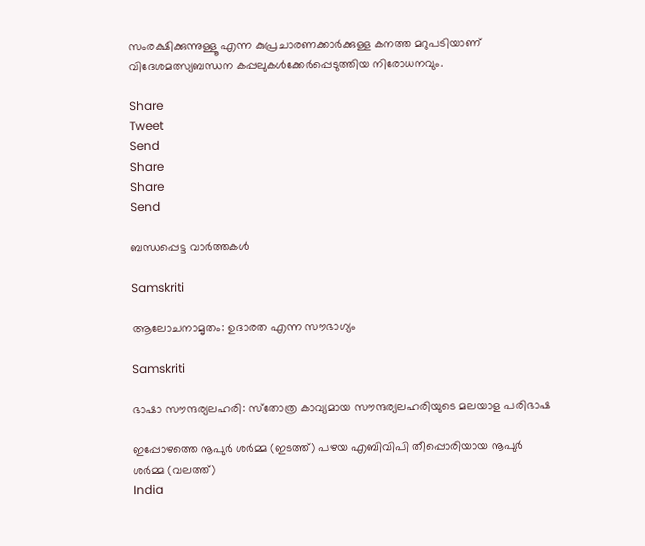സംരക്ഷിക്കുന്നുള്ളൂ എന്ന കുപ്രചാരണക്കാര്‍ക്കുള്ള കനത്ത മറുപടിയാണ് വിദേശമത്സ്യബന്ധന കപ്പലുകള്‍ക്കേര്‍പ്പെടുത്തിയ നിരോധനവും.

Share
Tweet
Send
Share
Share
Send

ബന്ധപ്പെട്ട വാര്‍ത്തകള്‍

Samskriti

ആലോചനാമൃതം: ഉദാരത എന്ന സൗഭാഗ്യം

Samskriti

ഭാഷാ സൗന്ദര്യലഹരി: സ്‌തോത്ര കാവ്യമായ സൗന്ദര്യലഹരിയുടെ മലയാള പരിഭാഷ

ഇപ്പോഴത്തെ നൂപുര്‍ ശര്‍മ്മ (ഇടത്ത്) പഴയ എബിവിപി തീപ്പൊരിയായ നൂപുര്‍ ശര്‍മ്മ (വലത്ത്)
India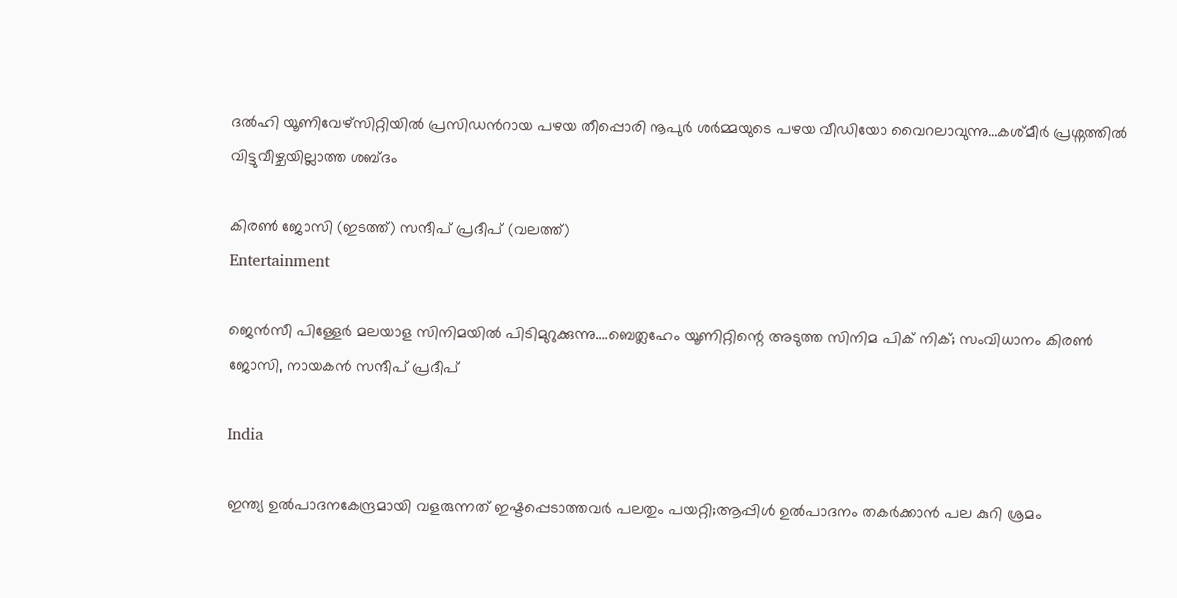ദല്‍ഹി യൂണിവേഴ്സിറ്റിയില്‍ പ്രസിഡന്‍റായ പഴയ തീപ്പൊരി നൂപുര്‍ ശര്‍മ്മയുടെ പഴയ വീഡിയോ വൈറലാവുന്നു…കശ്മീര്‍ പ്രശ്നത്തില്‍ വിട്ടുവീഴ്ചയില്ലാത്ത ശബ്ദം

കിരണ്‍ ജോസി (ഇടത്ത്) സന്ദീപ് പ്രദീപ് (വലത്ത്)
Entertainment

ജെന്‍സീ പിള്ളേര്‍ മലയാള സിനിമയില്‍ പിടിമുറുക്കുന്നു….ബെത്ലഹേം യൂണിറ്റിന്റെ അടുത്ത സിനിമ പിക് നിക്; സംവിധാനം കിരണ്‍ ജോസി, നായകന്‍ സന്ദീപ് പ്രദീപ്

India

ഇന്ത്യ ഉല്‍പാദനകേന്ദ്രമായി വളരുന്നത് ഇഷ്ടപ്പെടാത്തവര്‍ പലതും പയറ്റി;ആപ്പിള്‍ ഉല്‍പാദനം തകര്‍ക്കാന്‍ പല കുറി ശ്രമം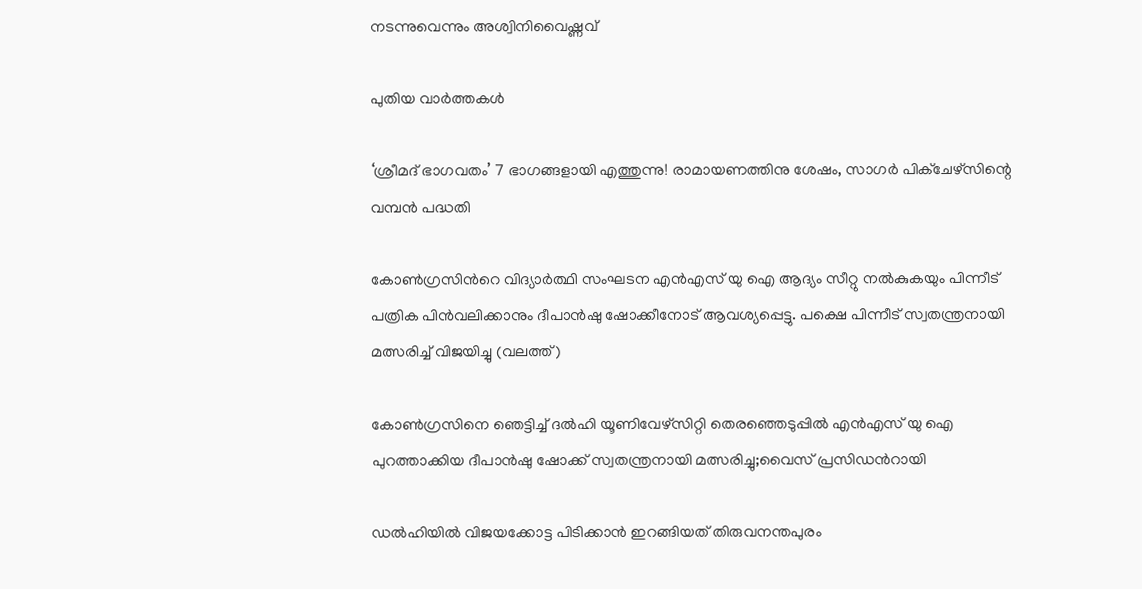നടന്നുവെന്നും അശ്വിനിവൈഷ്ണവ്

പുതിയ വാര്‍ത്തകള്‍

‘ശ്രീമദ് ഭാഗവതം’ 7 ഭാഗങ്ങളായി എത്തുന്നു! രാമായണത്തിനു ശേഷം, സാഗർ പിക്ചേഴ്സിന്റെ വമ്പൻ പദ്ധതി

കോണ്‍ഗ്രസിന്‍റെ വിദ്യാര്‍ത്ഥി സംഘടന എന്‍എസ് യു ഐ ആദ്യം സീറ്റു നല്‍കുകയും പിന്നീട് പത്രിക പിന്‍വലിക്കാനും ദീപാന്‍ഷു ഷോക്കീനോട് ആവശ്യപ്പെട്ടു. പക്ഷെ പിന്നീട് സ്വതന്ത്രനായി മത്സരിച്ച് വിജയിച്ചു (വലത്ത്)

കോണ്‍ഗ്രസിനെ ഞെട്ടിച്ച് ദല്‍ഹി യൂണിവേഴ്സിറ്റി തെരഞ്ഞെടുപ്പില്‍ എന്‍എസ് യു ഐ പുറത്താക്കിയ ദീപാൻഷു ഷോക്ക് സ്വതന്ത്രനായി മത്സരിച്ചു;വൈസ് പ്രസിഡന്‍റായി

ഡൽഹിയിൽ വിജയക്കോട്ട പിടിക്കാൻ ഇറങ്ങിയത് തിരുവനന്തപുരം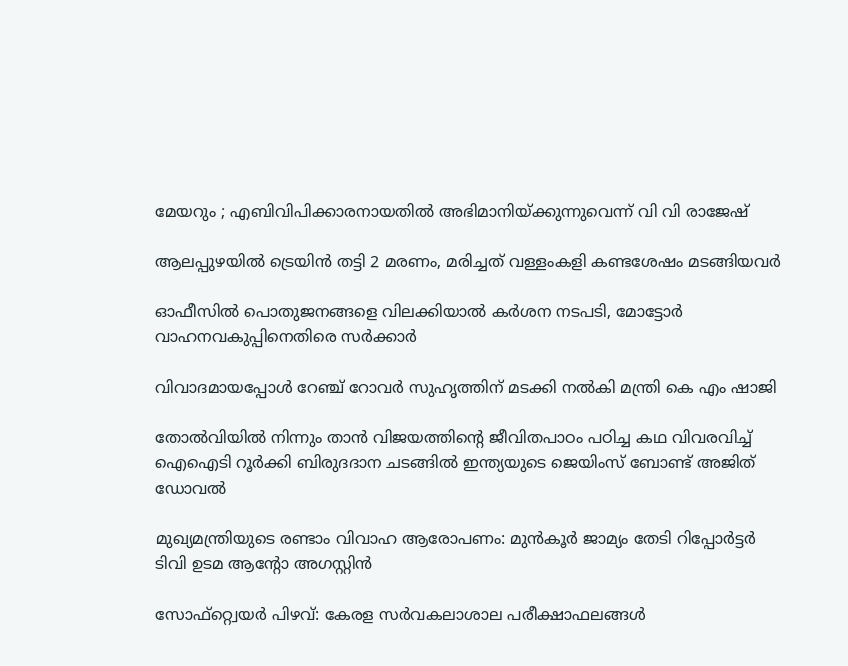മേയറും ; എബിവിപിക്കാരനായതിൽ അഭിമാനിയ്‌ക്കുന്നുവെന്ന് വി വി രാജേഷ്

ആലപ്പുഴയില്‍ ട്രെയിന്‍ തട്ടി 2 മരണം, മരിച്ചത് വള്ളംകളി കണ്ടശേഷം മടങ്ങിയവര്‍

ഓഫീസില്‍ പൊതുജനങ്ങളെ വിലക്കിയാല്‍ കര്‍ശന നടപടി, മോട്ടോര്‍ വാഹനവകുപ്പിനെതിരെ സര്‍ക്കാര്‍

വിവാദമായപ്പോള്‍ റേഞ്ച് റോവര്‍ സുഹൃത്തിന് മടക്കി നല്‍കി മന്ത്രി കെ എം ഷാജി

തോല്‍വിയില്‍ നിന്നും താന്‍ വിജയത്തിന്റെ ജീവിതപാഠം പഠിച്ച കഥ വിവരവിച്ച് ഐഐടി റൂർക്കി ബിരുദദാന ചടങ്ങിൽ ഇന്ത്യയുടെ ജെയിംസ് ബോണ്ട് അജിത് ഡോവല്‍

മുഖ്യമന്ത്രിയുടെ രണ്ടാം വിവാഹ ആരോപണം: മുന്‍കൂര്‍ ജാമ്യം തേടി റിപ്പോര്‍ട്ടര്‍ ടിവി ഉടമ ആന്റോ അഗസ്റ്റിന്‍

സോഫ്റ്റ്വെയര്‍ പിഴവ്: കേരള സര്‍വകലാശാല പരീക്ഷാഫലങ്ങള്‍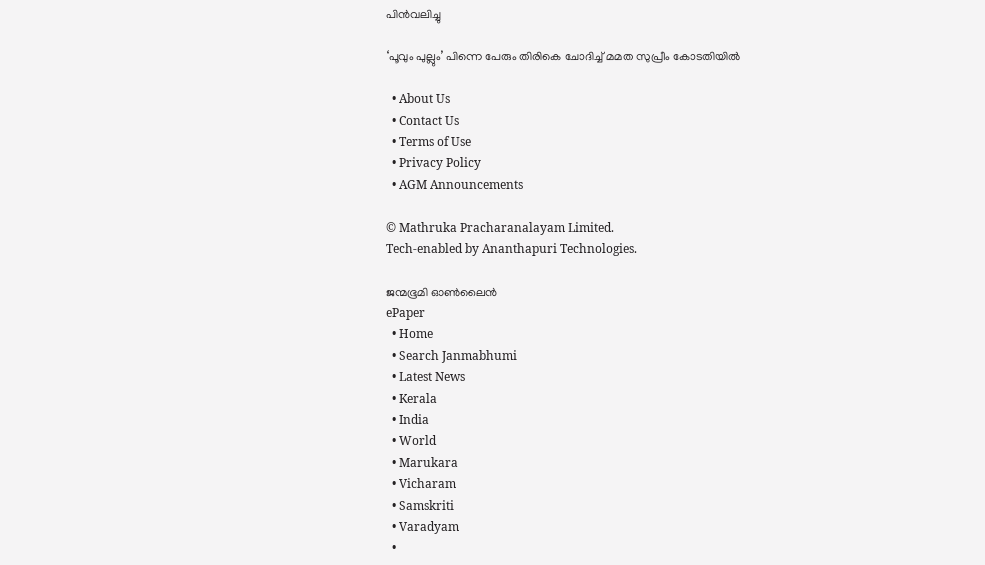പിന്‍വലിച്ചു

‘പൂവും പുല്ലും’ പിന്നെ പേരും തിരികെ ചോദിച്ച് മമത സുപ്രീം കോടതിയില്‍

  • About Us
  • Contact Us
  • Terms of Use
  • Privacy Policy
  • AGM Announcements

© Mathruka Pracharanalayam Limited.
Tech-enabled by Ananthapuri Technologies.

ജന്മഭൂമി ഓണ്‍ലൈന്‍
ePaper
  • Home
  • Search Janmabhumi
  • Latest News
  • Kerala
  • India
  • World
  • Marukara
  • Vicharam
  • Samskriti
  • Varadyam
  •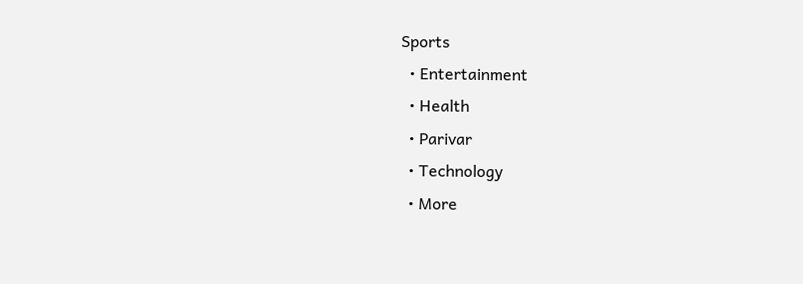Sports
  • Entertainment
  • Health
  • Parivar
  • Technology
  • More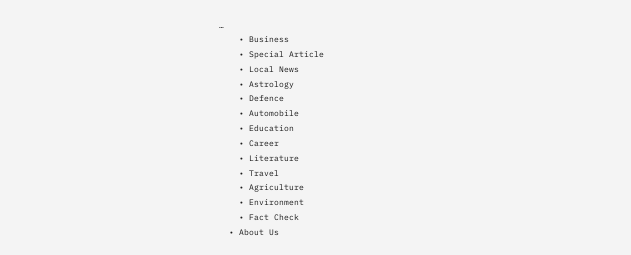…
    • Business
    • Special Article
    • Local News
    • Astrology
    • Defence
    • Automobile
    • Education
    • Career
    • Literature
    • Travel
    • Agriculture
    • Environment
    • Fact Check
  • About Us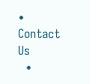• Contact Us
  •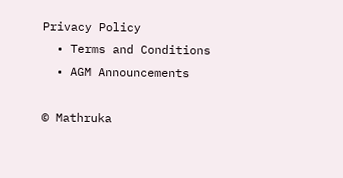Privacy Policy
  • Terms and Conditions
  • AGM Announcements

© Mathruka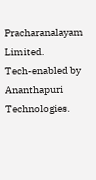Pracharanalayam Limited.
Tech-enabled by Ananthapuri Technologies.